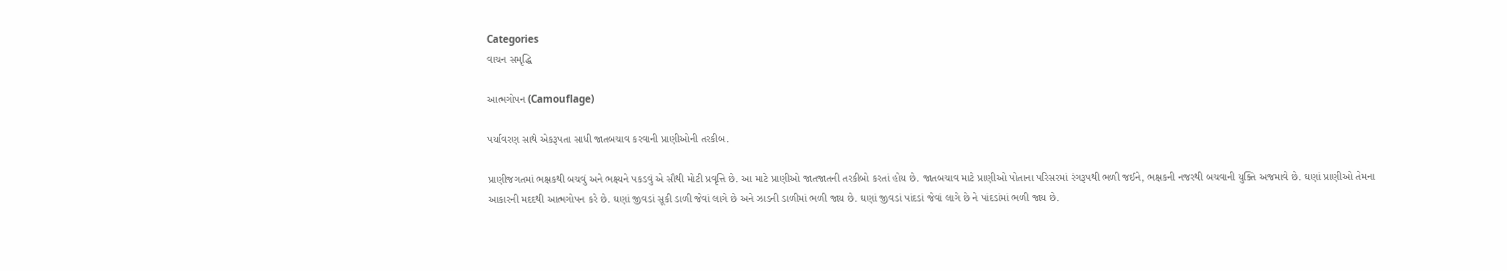Categories
વાચન સમૃદ્ધિ

આત્મગોપન (Camouflage)

પર્યાવરણ સાથે એકરૂપતા સાધી જાતબચાવ કરવાની પ્રાણીઓની તરકીબ.

પ્રાણીજગતમાં ભક્ષકથી બચવું અને ભક્ષ્યને પકડવું એ સૌથી મોટી પ્રવૃત્તિ છે. આ માટે પ્રાણીઓ જાતજાતની તરકીબો કરતાં હોય છે. જાતબચાવ માટે પ્રાણીઓ પોતાના પરિસરમાં રંગરૂપથી ભળી જઈને, ભક્ષકની નજરથી બચવાની યુક્તિ અજમાવે છે. ઘણાં પ્રાણીઓ તેમના આકારની મદદથી આત્મગોપન કરે છે. ઘણાં જીવડાં સૂકી ડાળી જેવાં લાગે છે અને ઝાડની ડાળીમાં ભળી જાય છે. ઘણાં જીવડાં પાંદડાં જેવાં લાગે છે ને પાંદડાંમાં ભળી જાય છે.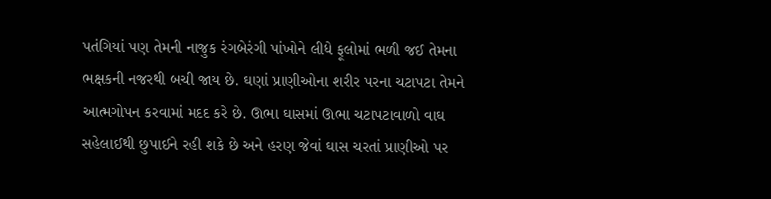પતંગિયાં પણ તેમની નાજુક રંગબેરંગી પાંખોને લીધે ફૂલોમાં ભળી જઈ તેમના ભક્ષકની નજરથી બચી જાય છે. ઘણાં પ્રાણીઓના શરીર પરના ચટાપટા તેમને આત્મગોપન કરવામાં મદદ કરે છે. ઊભા ઘાસમાં ઊભા ચટાપટાવાળો વાઘ સહેલાઈથી છુપાઈને રહી શકે છે અને હરણ જેવાં ઘાસ ચરતાં પ્રાણીઓ પર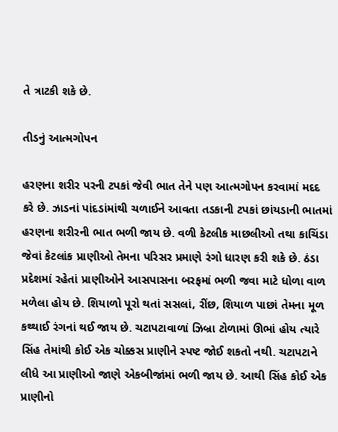તે ત્રાટકી શકે છે.

તીડનું આત્મગોપન

હરણના શરીર પરની ટપકાં જેવી ભાત તેને પણ આત્મગોપન કરવામાં મદદ કરે છે. ઝાડનાં પાંદડાંમાંથી ચળાઈને આવતા તડકાની ટપકાં છાંયડાની ભાતમાં હરણના શરીરની ભાત ભળી જાય છે. વળી કેટલીક માછલીઓ તથા કાચિંડા જેવાં કેટલાંક પ્રાણીઓ તેમના પરિસર પ્રમાણે રંગો ધારણ કરી શકે છે. ઠંડા પ્રદેશમાં રહેતાં પ્રાણીઓને આસપાસના બરફમાં ભળી જવા માટે ધોળા વાળ મળેલા હોય છે. શિયાળો પૂરો થતાં સસલાં, રીંછ, શિયાળ પાછાં તેમના મૂળ કથ્થાઈ રંગનાં થઈ જાય છે. ચટાપટાવાળાં ઝિબ્રા ટોળામાં ઊભાં હોય ત્યારે સિંહ તેમાંથી કોઈ એક ચોક્કસ પ્રાણીને સ્પષ્ટ જોઈ શકતો નથી. ચટાપટાને લીધે આ પ્રાણીઓ જાણે એકબીજાંમાં ભળી જાય છે. આથી સિંહ કોઈ એક પ્રાણીનો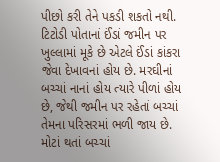પીછો કરી તેને પકડી શકતો નથી. ટિટોડી પોતાનાં ઈંડાં જમીન પર ખુલ્લામાં મૂકે છે એટલે ઈંડાં કાંકરા જેવા દેખાવનાં હોય છે. મરઘીનાં બચ્ચાં નાનાં હોય ત્યારે પીળાં હોય છે, જેથી જમીન પર રહેતાં બચ્ચાં તેમના પરિસરમાં ભળી જાય છે. મોટાં થતાં બચ્ચાં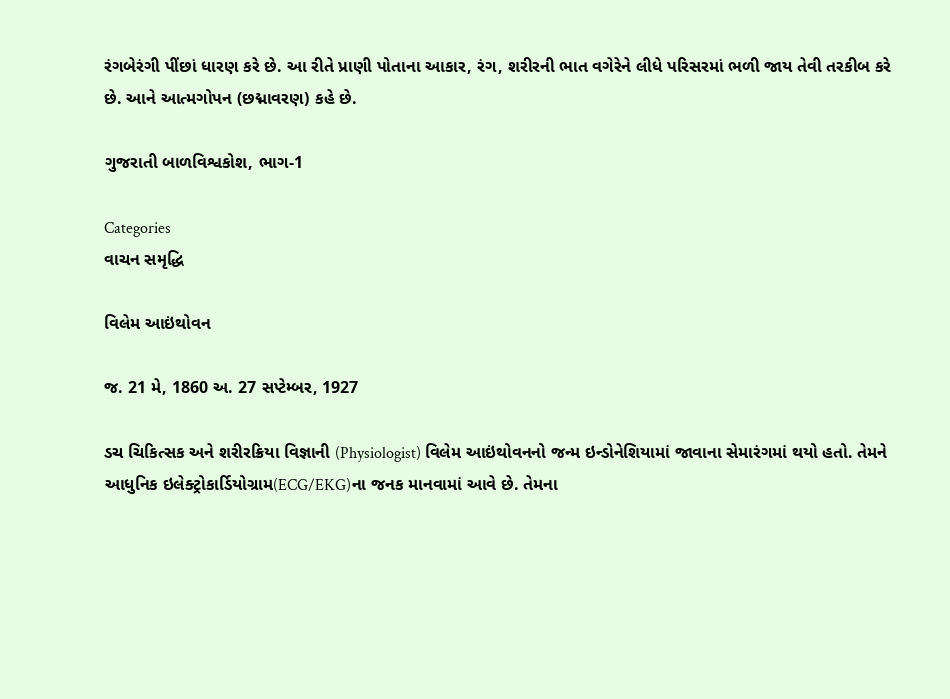રંગબેરંગી પીંછાં ધારણ કરે છે. આ રીતે પ્રાણી પોતાના આકાર, રંગ, શરીરની ભાત વગેરેને લીધે પરિસરમાં ભળી જાય તેવી તરકીબ કરે છે. આને આત્મગોપન (છદ્માવરણ) કહે છે.

ગુજરાતી બાળવિશ્વકોશ, ભાગ-1

Categories
વાચન સમૃદ્ધિ

વિલેમ આઇંથોવન

જ. 21 મે, 1860 અ. 27 સપ્ટેમ્બર, 1927

ડચ ચિકિત્સક અને શરીરક્રિયા વિજ્ઞાની (Physiologist) વિલેમ આઇંથોવનનો જન્મ ઇન્ડોનેશિયામાં જાવાના સેમારંગમાં થયો હતો. તેમને આધુનિક ઇલેક્ટ્રોકાર્ડિયોગ્રામ(ECG/EKG)ના જનક માનવામાં આવે છે. તેમના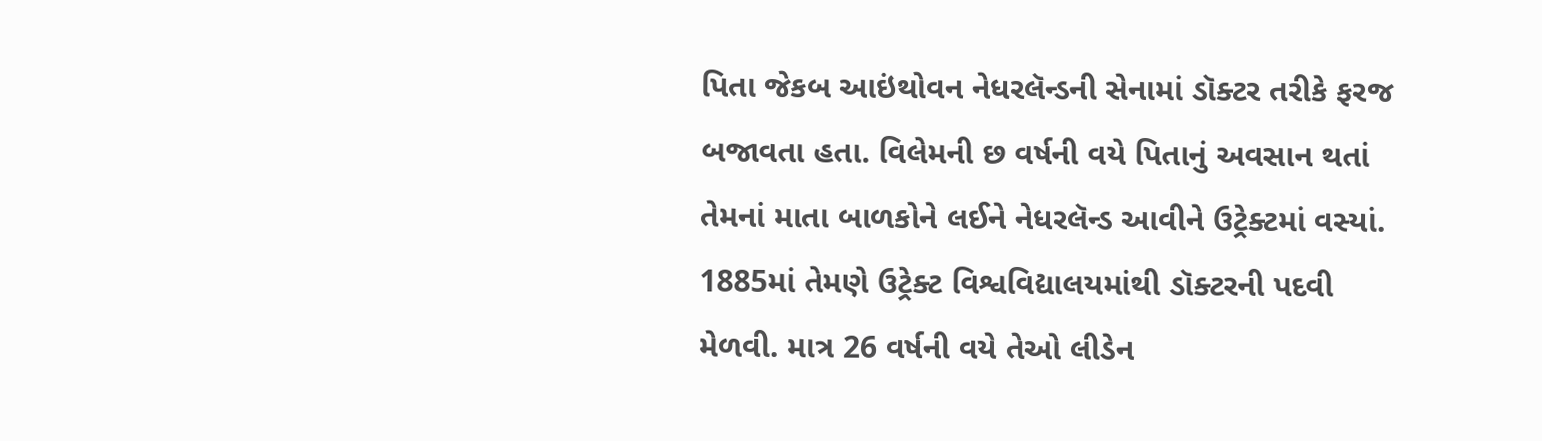પિતા જેકબ આઇંથોવન નેધરલૅન્ડની સેનામાં ડૉક્ટર તરીકે ફરજ બજાવતા હતા. વિલેમની છ વર્ષની વયે પિતાનું અવસાન થતાં તેમનાં માતા બાળકોને લઈને નેધરલૅન્ડ આવીને ઉટ્રેક્ટમાં વસ્યાં. 1885માં તેમણે ઉટ્રેક્ટ વિશ્વવિદ્યાલયમાંથી ડૉક્ટરની પદવી મેળવી. માત્ર 26 વર્ષની વયે તેઓ લીડેન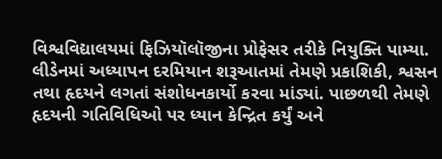વિશ્વવિદ્યાલયમાં ફિઝિયૉલૉજીના પ્રોફેસર તરીકે નિયુક્તિ પામ્યા. લીડેનમાં અધ્યાપન દરમિયાન શરૂઆતમાં તેમણે પ્રકાશિકી, શ્વસન તથા હૃદયને લગતાં સંશોધનકાર્યો કરવા માંડ્યાં. પાછળથી તેમણે હૃદયની ગતિવિધિઓ પર ધ્યાન કેન્દ્રિત કર્યું અને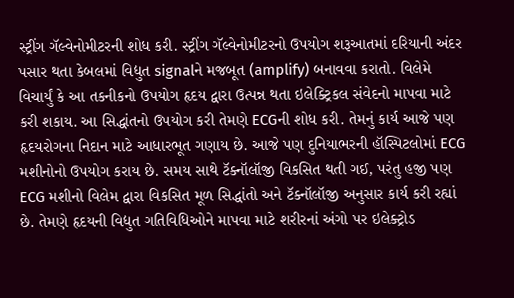સ્ટ્રીંગ ગૅલ્વેનોમીટરની શોધ કરી. સ્ટ્રીંગ ગૅલ્વેનોમીટરનો ઉપયોગ શરૂઆતમાં દરિયાની અંદર પસાર થતા કેબલમાં વિદ્યુત signalને મજબૂત (amplify) બનાવવા કરાતો. વિલેમે વિચાર્યું કે આ તકનીકનો ઉપયોગ હૃદય દ્વારા ઉત્પન્ન થતા ઇલેક્ટ્રિકલ સંવેદનો માપવા માટે કરી શકાય. આ સિદ્ધાંતનો ઉપયોગ કરી તેમણે ECGની શોધ કરી. તેમનું કાર્ય આજે પણ હૃદયરોગના નિદાન માટે આધારભૂત ગણાય છે. આજે પણ દુનિયાભરની હૉસ્પિટલોમાં ECG મશીનોનો ઉપયોગ કરાય છે. સમય સાથે ટૅક્નૉલૉજી વિકસિત થતી ગઈ, પરંતુ હજી પણ ECG મશીનો વિલેમ દ્વારા વિકસિત મૂળ સિદ્ધાંતો અને ટૅક્નૉલૉજી અનુસાર કાર્ય કરી રહ્યાં છે. તેમણે હૃદયની વિદ્યુત ગતિવિધિઓને માપવા માટે શરીરનાં અંગો પર ઇલેક્ટ્રોડ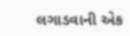લગાડવાની એક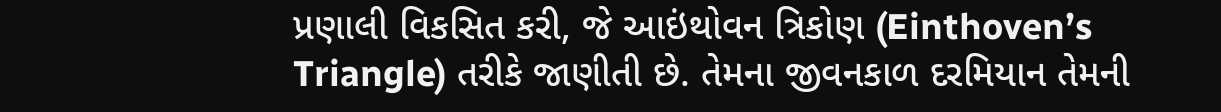પ્રણાલી વિકસિત કરી, જે આઇંથોવન ત્રિકોણ (Einthoven’s Triangle) તરીકે જાણીતી છે. તેમના જીવનકાળ દરમિયાન તેમની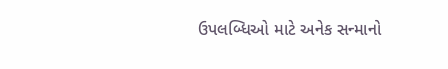ઉપલબ્ધિઓ માટે અનેક સન્માનો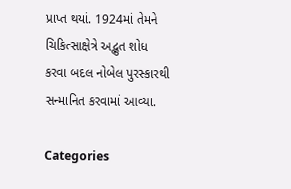પ્રાપ્ત થયાં. 1924માં તેમને ચિકિત્સાક્ષેત્રે અદ્ભુત શોધ કરવા બદલ નોબેલ પુરસ્કારથી સન્માનિત કરવામાં આવ્યા.

Categories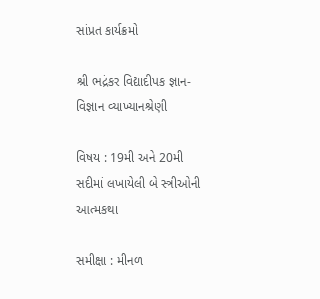સાંપ્રત કાર્યક્રમો

શ્રી ભદ્રંકર વિદ્યાદીપક જ્ઞાન-વિજ્ઞાન વ્યાખ્યાનશ્રેણી

વિષય : 19મી અને 20મી સદીમાં લખાયેલી બે સ્ત્રીઓની આત્મકથા

સમીક્ષા : મીનળ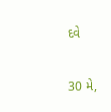દવે

30 મે,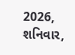2026, શનિવાર,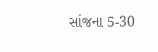સાંજના 5-30